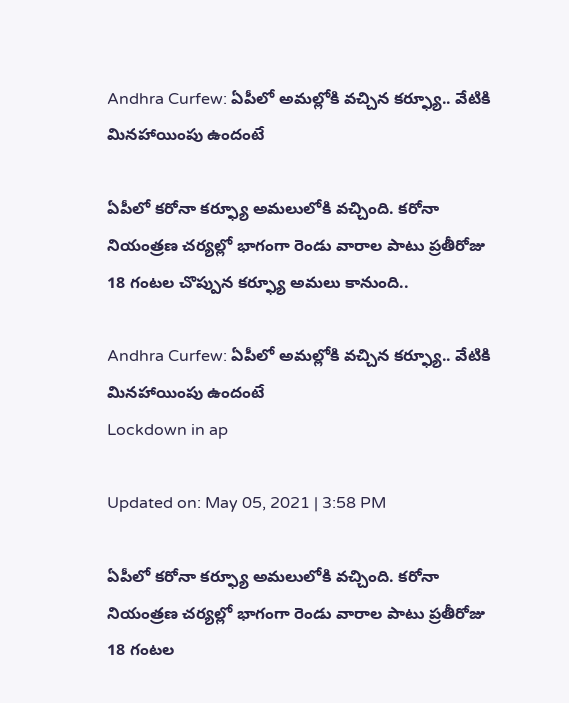Andhra Curfew: ఏపీలో అమ‌ల్లోకి వ‌చ్చిన క‌ర్ఫ్యూ.. వేటికి మిన‌హాయింపు ఉందంటే

ఏపీలో కరోనా కర్ఫ్యూ అమలులోకి వచ్చింది. కరోనా నియంత్రణ చర్యల్లో భాగంగా రెండు వారాల పాటు ప్రతీరోజు 18 గంటల చొప్పున కర్ఫ్యూ అమలు కానుంది..

Andhra Curfew: ఏపీలో అమ‌ల్లోకి వ‌చ్చిన క‌ర్ఫ్యూ.. వేటికి మిన‌హాయింపు ఉందంటే
Lockdown in ap

Updated on: May 05, 2021 | 3:58 PM

ఏపీలో కరోనా కర్ఫ్యూ అమలులోకి వచ్చింది. కరోనా నియంత్రణ చర్యల్లో భాగంగా రెండు వారాల పాటు ప్రతీరోజు 18 గంటల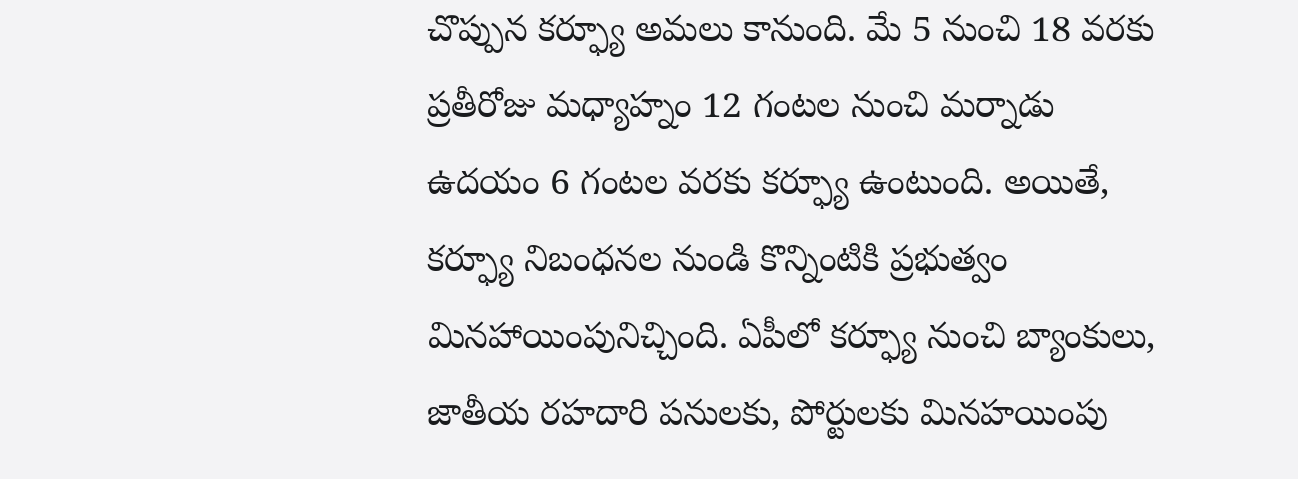చొప్పున కర్ఫ్యూ అమలు కానుంది. మే 5 నుంచి 18 వరకు ప్రతీరోజు మధ్యాహ్నం 12 గంటల నుంచి మర్నాడు ఉదయం 6 గంటల వరకు కర్ఫ్యూ ఉంటుంది. అయితే, కర్ఫ్యూ నిబంధనల నుండి కొన్నింటికి ప్రభుత్వం మినహాయింపునిచ్చింది. ఏపీలో కర్ఫ్యూ నుంచి బ్యాంకులు, జాతీయ రహదారి పనులకు, పోర్టులకు మినహయింపు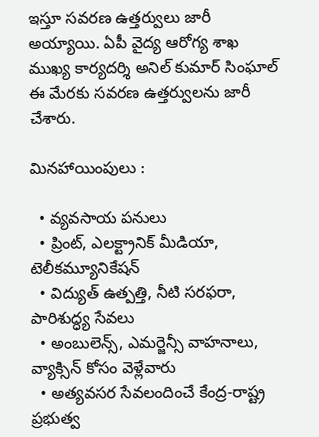ఇస్తూ సవరణ ఉత్తర్వులు జారీ అయ్యాయి. ఏపీ వైద్య ఆరోగ్య శాఖ ముఖ్య కార్యదర్శి అనిల్ కుమార్ సింఘాల్ ఈ మేరకు సవరణ ఉత్తర్వులను జారీ చేశారు.

మినహాయింపులు :

  • వ్యవసాయ పనులు
  • ప్రింట్, ఎలక్ట్రానిక్ మీడియా, టెలీకమ్యూనికేషన్
  • విద్యుత్ ఉత్పత్తి, నీటి సరఫరా, పారిశుద్ధ్య సేవలు
  • అంబులెన్స్, ఎమర్జెన్సీ వాహనాలు, వ్యాక్సిన్ కోసం వెళ్లేవారు
  • అత్యవసర సేవలందించే కేంద్ర-రాష్ట్ర ప్రభుత్వ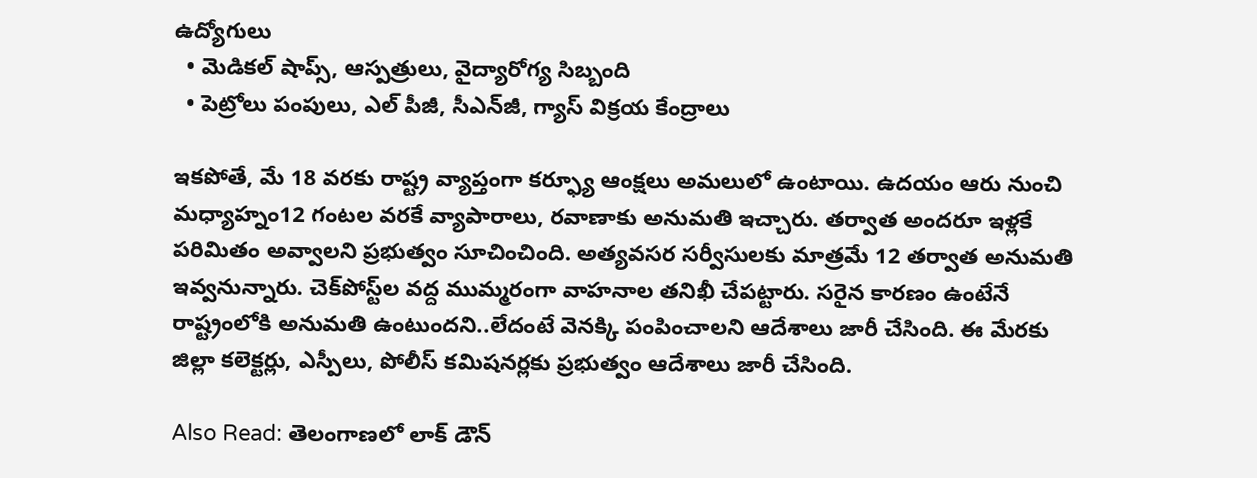ఉద్యోగులు
  • మెడికల్ షాప్స్, ఆస్పత్రులు, వైద్యారోగ్య సిబ్బంది
  • పెట్రోలు పంపులు, ఎల్ పీజీ, సీఎన్‌జీ, గ్యాస్ విక్రయ కేంద్రాలు

ఇకపోతే, మే 18 వరకు రాష్ట్ర వ్యాప్తంగా కర్ఫ్యూ ఆంక్షలు అమలులో ఉంటాయి. ఉదయం ఆరు నుంచి మధ్యాహ్నం12 గంటల‌ వరకే వ్యాపారాలు, రవాణాకు అనుమతి ఇచ్చారు. తర్వాత అందరూ ఇళ్లకే పరిమితం అవ్వాలని ప్రభుత్వం సూచించింది. అత్యవసర సర్వీసులకు మాత్రమే 12 తర్వాత అనుమతి ఇవ్వనున్నారు. చెక్‌పోస్ట్‌ల వద్ద ముమ్మరంగా వాహనాల తనిఖీ చేపట్టారు. సరైన కారణం ఉంటేనే రాష్ట్రంలోకి అనుమతి ఉంటుందని..లేదంటే వెనక్కి పంపించాలని ఆదేశాలు జారీ చేసింది. ఈ మేరకు జిల్లా కలెక్టర్లు, ఎస్పీలు, పోలీస్‌ కమిషనర్లకు ప్రభుత్వం ఆదేశాలు జారీ చేసింది.

Also Read: తెలంగాణలో లాక్ డౌన్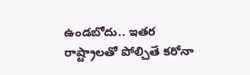ఉండబోదు.. ఇతర రాష్ట్రాలతో పోల్చితే కరోనా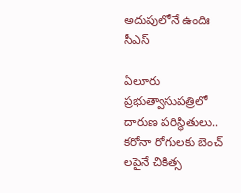అదుపులోనే ఉందిః సీఎస్

ఏలూరు ప్రభుత్వాసుపత్రిలో దారుణ పరిస్థితులు.. క‌రోనా రోగుల‌కు బెంచ్ ల‌పైనే చికిత్స‌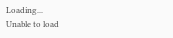Loading...
Unable to load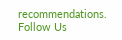recommendations.
Follow Us